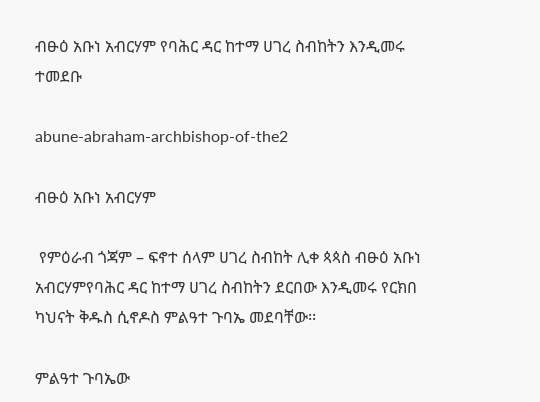ብፁዕ አቡነ አብርሃም የባሕር ዳር ከተማ ሀገረ ስብከትን እንዲመሩ ተመደቡ

abune-abraham-archbishop-of-the2

ብፁዕ አቡነ አብርሃም

 የምዕራብ ጎጃም – ፍኖተ ሰላም ሀገረ ስብከት ሊቀ ጳጳስ ብፁዕ አቡነ አብርሃምየባሕር ዳር ከተማ ሀገረ ስብከትን ደርበው እንዲመሩ የርክበ ካህናት ቅዱስ ሲኖዶስ ምልዓተ ጉባኤ መደባቸው፡፡

ምልዓተ ጉባኤው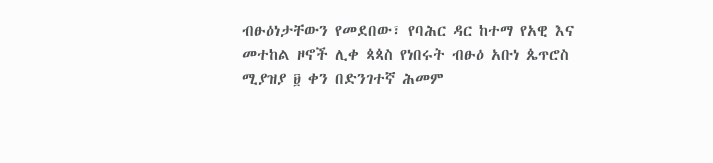ብፁዕነታቸውን የመደበው፣ የባሕር ዳር ከተማ የአዊ እና መተከል ዞኖች ሊቀ ጳጳስ የነበሩት ብፁዕ አቡነ ጴጥሮስ ሚያዝያ ፱ ቀን በድንገተኛ ሕመም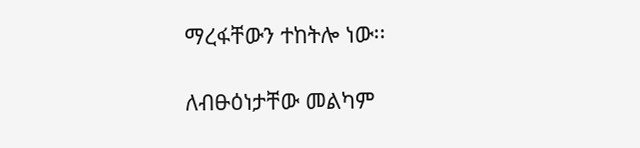ማረፋቸውን ተከትሎ ነው፡፡

ለብፁዕነታቸው መልካም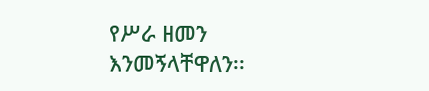የሥራ ዘመን እንመኝላቸዋለን፡፡